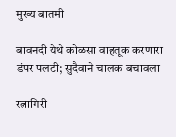मुख्य बातमी

बावनदी येथे कोळसा वाहतूक करणारा डंपर पलटी; सुदैवाने चालक बचावला

रत्नागिरी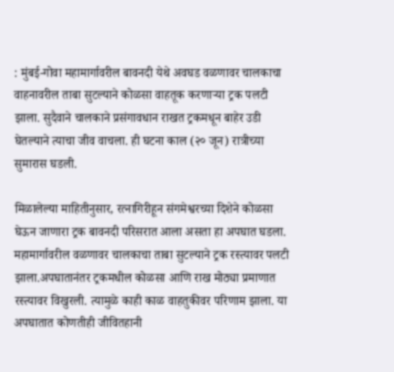: मुंबई-गोवा महामार्गावरील बावनदी येथे अवघड वळणावर चालकाचा वाहनावरील ताबा सुटल्याने कोळसा वाहतूक करणाऱ्या ट्रक पलटी झाला. सुदैवाने चालकाने प्रसंगावधान राखत ट्रकमधून बाहेर उडी घेतल्याने त्याचा जीव वाचला. ही घटना काल (२० जून) रात्रीच्या सुमारास घडली.

मिळालेल्या माहितीनुसार, रत्नागिरीहून संगमेश्वरच्या दिशेने कोळसा घेऊन जाणारा ट्रक बावनदी परिसरात आला असता हा अपघात घडला. महामार्गावरील वळणावर चालकाचा ताबा सुटल्याने ट्रक रस्त्यावर पलटी झाला.अपघातानंतर ट्रकमधील कोळसा आणि राख मोठ्या प्रमाणात रस्त्यावर विखुरली. त्यामुळे काही काळ वाहतुकीवर परिणाम झाला. या अपघातात कोणतीही जीवितहानी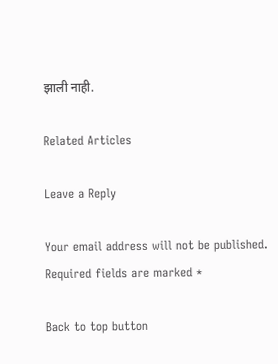झाली नाही.

Related Articles

Leave a Reply

Your email address will not be published. Required fields are marked *

Back to top button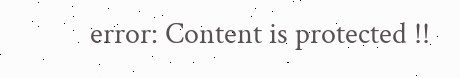error: Content is protected !!